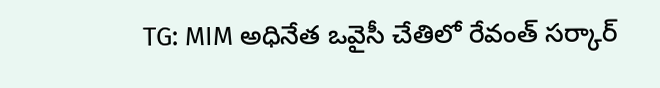TG: MIM అధినేత ఒవైసీ చేతిలో రేవంత్ సర్కార్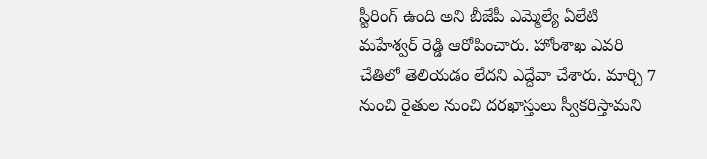స్టీరింగ్ ఉంది అని బీజేపీ ఎమ్మెల్యే ఏలేటి మహేశ్వర్ రెడ్డి ఆరోపించారు. హోంశాఖ ఎవరి చేతిలో తెలియడం లేదని ఎద్దేవా చేశారు. మార్చి 7 నుంచి రైతుల నుంచి దరఖాస్తులు స్వీకరిస్తామని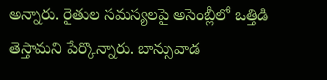అన్నారు. రైతుల సమస్యలపై అసెంబ్లీలో ఒత్తిడి తెస్తామని పేర్కొన్నారు. బాన్సువాడ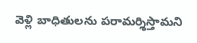వెళ్లి బాధితులను పరామర్శిస్తామని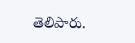తెలిపారు.